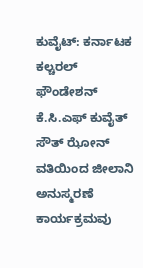ಕುವೈಟ್: ಕರ್ನಾಟಕ ಕಲ್ಚರಲ್ ಫೌಂಡೇಶನ್
ಕೆ.ಸಿ.ಎಫ್ ಕುವೈತ್ ಸೌತ್ ಝೋನ್ ವತಿಯಿಂದ ಜೀಲಾನಿ ಅನುಸ್ಮರಣೆ ಕಾರ್ಯಕ್ರಮವು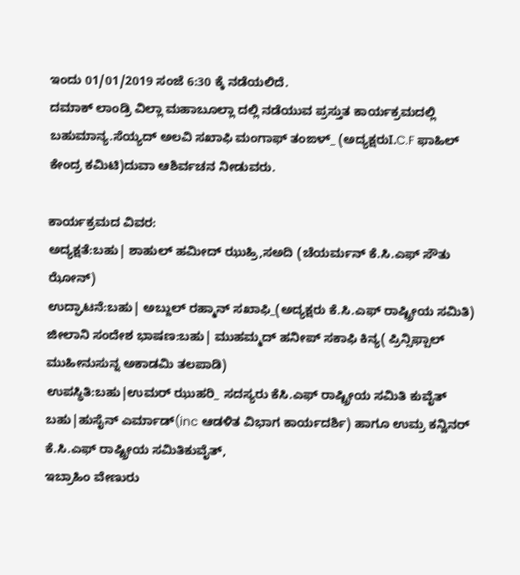ಇಂದು 01/01/2019 ಸಂಜೆ 6:30 ಕ್ಕೆ ನಡೆಯಲಿದೆ.
ದಮಾಕ್ ಲಾಂಡ್ರಿ ವಿಲ್ಲಾ ಮಹಾಬೂಲ್ಲಾ ದಲ್ಲಿ ನಡೆಯುವ ಪ್ರಸ್ತುತ ಕಾರ್ಯಕ್ರಮದಲ್ಲಿ ಬಹುಮಾನ್ಯ.ಸೆಯ್ಯದ್ ಅಲವಿ ಸಖಾಫಿ ಮಂಗಾಫ್ ತಂಙಳ್_ (ಅದ್ಯಕ್ಷರುI.C.F ಫಾಹಿಲ್ ಕೇಂದ್ರ ಕಮಿಟಿ)ದುವಾ ಆಶಿರ್ವಚನ ನೀಡುವರು.

ಕಾರ್ಯಕ್ರಮದ ವಿವರ:
ಅದ್ಯಕ್ಷತೆ:ಬಹು| ಶಾಹುಲ್ ಹಮೀದ್ ಝುಹ್ರಿ,ಸಅದಿ (ಚೆಯರ್ಮನ್ ಕೆ.ಸಿ.ಎಫ್ ಸೌತು ಝೋನ್)
ಉದ್ಘಾಟನೆ:ಬಹು| ಅಬ್ದುಲ್ ರಹ್ಮಾನ್ ಸಖಾಫಿ_(ಅದ್ಯಕ್ಷರು ಕೆ.ಸಿ.ಎಫ್ ರಾಷ್ಟ್ರೀಯ ಸಮಿತಿ)
ಜೀಲಾನಿ ಸಂದೇಶ ಭಾಷಣ:ಬಹು| ಮುಹಮ್ಮದ್ ಹನೀಪ್ ಸಕಾಫಿ ಕಿನ್ಯ( ಪ್ರಿನ್ಸಿಫ್ಪಾಲ್ ಮುಹೀನುಸುನ್ನ ಅಕಾಡಮಿ ತಲಪಾಡಿ)
ಉಪಸ್ಥಿತಿ:ಬಹು|ಉಮರ್ ಝುಹರಿ_ ಸದಸ್ಯರು ಕೆಸಿ.ಎಫ್ ರಾಷ್ಟ್ರೀಯ ಸಮಿತಿ ಕುವೈತ್
ಬಹು|ಹುಸೈನ್ ಎರ್ಮಾಡ್(inc ಆಡಳಿತ ವಿಭಾಗ ಕಾರ್ಯದರ್ಶಿ) ಹಾಗೂ ಉಮ್ರ ಕನ್ವಿನರ್ ಕೆ.ಸಿ.ಎಫ್ ರಾಷ್ಟ್ರೀಯ ಸಮಿತಿಕುವೈತ್,
ಇಬ್ರಾಹಿಂ ವೇಣುರು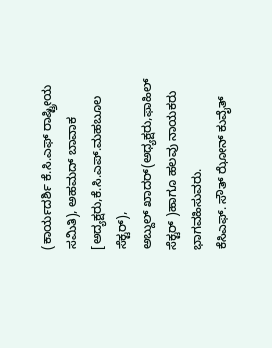(ಕಾರ್ಯದರ್ಶಿ ಕೆ.ಸಿ.ಎಫ್ ರಾಷ್ಟ್ರೀಯ ಸಮಿತಿ), ಅಹಮದ್ ಬಾವಾಕ [ಅದ್ಯಕ್ಷರು,ಕೆ.ಸಿ.ಎಪ್.ಮಹಬೂಲ ಸೆಕ್ಟರ್),
ಅಬ್ದುಲ್ ಖಾದರ್(ಅಧ್ಯಕ್ಷರು,ಫಾಹಿಲ್ ಸೆಕ್ಟರ್ )ಹಾಗೂ ಹಲವು ನಾಯಕರು ಭಾಗವಹಿಸುವರು.
ಕೆಸಿಎಫ್. ಸೌತ್ ಝೋನ್ ಕುವೈತ್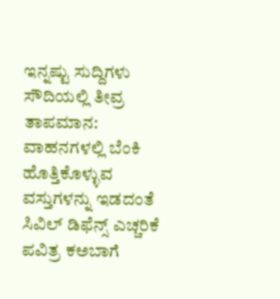ಇನ್ನಷ್ಟು ಸುದ್ದಿಗಳು
ಸೌದಿಯಲ್ಲಿ ತೀವ್ರ ತಾಪಮಾನ: ವಾಹನಗಳಲ್ಲಿ ಬೆಂಕಿ ಹೊತ್ತಿಕೊಳ್ಳುವ ವಸ್ತುಗಳನ್ನು ಇಡದಂತೆ ಸಿವಿಲ್ ಡಿಫೆನ್ಸ್ ಎಚ್ಚರಿಕೆ
ಪವಿತ್ರ ಕಅಬಾಗೆ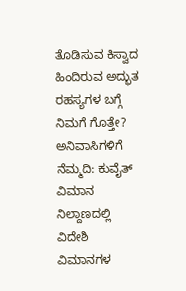ತೊಡಿಸುವ ಕಿಸ್ವಾದ ಹಿಂದಿರುವ ಅದ್ಭುತ ರಹಸ್ಯಗಳ ಬಗ್ಗೆ ನಿಮಗೆ ಗೊತ್ತೇ?
ಅನಿವಾಸಿಗಳಿಗೆ ನೆಮ್ಮದಿ: ಕುವೈತ್ ವಿಮಾನ ನಿಲ್ದಾಣದಲ್ಲಿ ವಿದೇಶಿ ವಿಮಾನಗಳ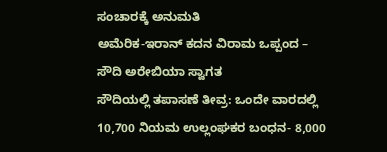ಸಂಚಾರಕ್ಕೆ ಅನುಮತಿ
ಅಮೆರಿಕ-ಇರಾನ್ ಕದನ ವಿರಾಮ ಒಪ್ಪಂದ – ಸೌದಿ ಅರೇಬಿಯಾ ಸ್ವಾಗತ
ಸೌದಿಯಲ್ಲಿ ತಪಾಸಣೆ ತೀವ್ರ: ಒಂದೇ ವಾರದಲ್ಲಿ 10,700 ನಿಯಮ ಉಲ್ಲಂಘಕರ ಬಂಧನ- 8,000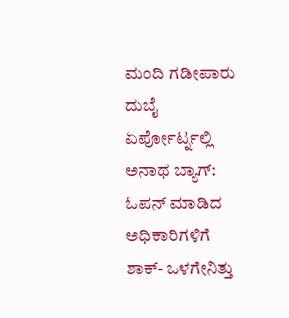ಮಂದಿ ಗಡೀಪಾರು
ದುಬೈ ಏರ್ಪೋರ್ಟ್ನಲ್ಲಿ ಅನಾಥ ಬ್ಯಾಗ್: ಓಪನ್ ಮಾಡಿದ ಅಧಿಕಾರಿಗಳಿಗೆ ಶಾಕ್- ಒಳಗೇನಿತ್ತು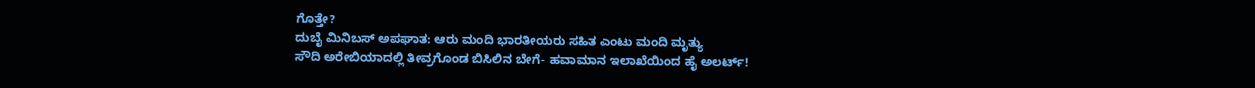ಗೊತ್ತೇ?
ದುಬೈ ಮಿನಿಬಸ್ ಅಪಘಾತ: ಆರು ಮಂದಿ ಭಾರತೀಯರು ಸಹಿತ ಎಂಟು ಮಂದಿ ಮೃತ್ಯು
ಸೌದಿ ಅರೇಬಿಯಾದಲ್ಲಿ ತೀವ್ರಗೊಂಡ ಬಿಸಿಲಿನ ಬೇಗೆ- ಹವಾಮಾನ ಇಲಾಖೆಯಿಂದ ಹೈ ಅಲರ್ಟ್!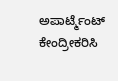ಅಪಾರ್ಟ್ಮೆಂಟ್ ಕೇಂದ್ರೀಕರಿಸಿ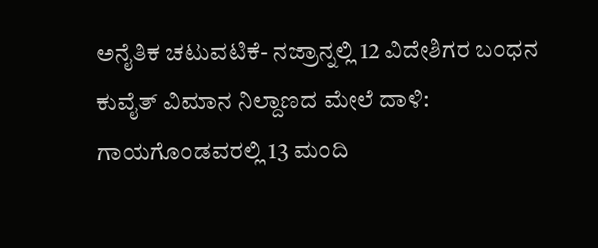ಅನೈತಿಕ ಚಟುವಟಿಕೆ- ನಜ್ರಾನ್ನಲ್ಲಿ 12 ವಿದೇಶಿಗರ ಬಂಧನ
ಕುವೈತ್ ವಿಮಾನ ನಿಲ್ದಾಣದ ಮೇಲೆ ದಾಳಿ: ಗಾಯಗೊಂಡವರಲ್ಲಿ 13 ಮಂದಿ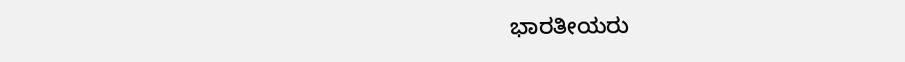ಭಾರತೀಯರು